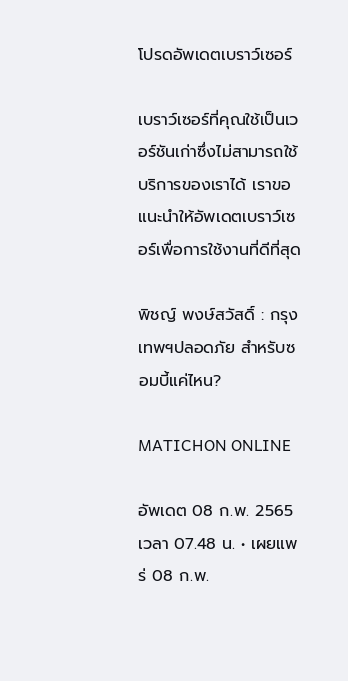โปรดอัพเดตเบราว์เซอร์

เบราว์เซอร์ที่คุณใช้เป็นเวอร์ชันเก่าซึ่งไม่สามารถใช้บริการของเราได้ เราขอแนะนำให้อัพเดตเบราว์เซอร์เพื่อการใช้งานที่ดีที่สุด

พิชญ์ พงษ์สวัสดิ์ : กรุงเทพฯปลอดภัย สำหรับซอมบี้แค่ไหน?

MATICHON ONLINE

อัพเดต 08 ก.พ. 2565 เวลา 07.48 น. • เผยแพร่ 08 ก.พ.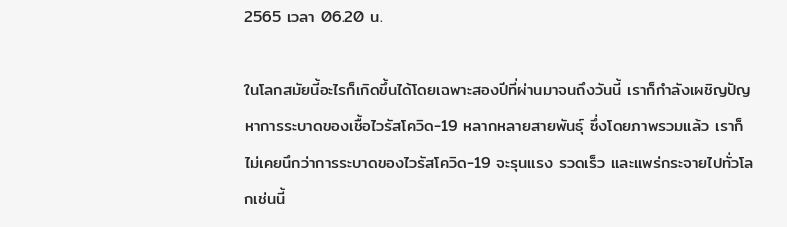2565 เวลา 06.20 น.

ในโลกสมัยนี้อะไรก็เกิดขึ้นได้โดยเฉพาะสองปีที่ผ่านมาจนถึงวันนี้ เราก็กำลังเผชิญปัญหาการระบาดของเชื้อไวรัสโควิด-19 หลากหลายสายพันธุ์ ซึ่งโดยภาพรวมแล้ว เราก็ไม่เคยนึกว่าการระบาดของไวรัสโควิด-19 จะรุนแรง รวดเร็ว และแพร่กระจายไปทั่วโลกเช่นนี้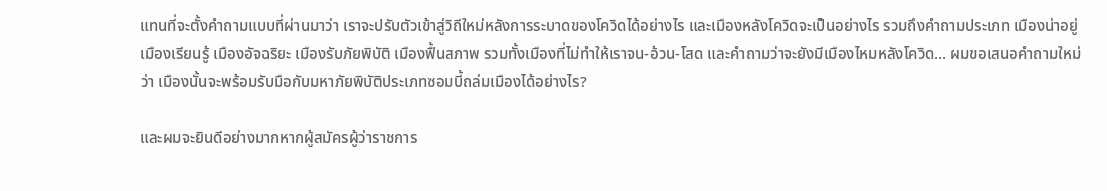แทนที่จะตั้งคำถามแบบที่ผ่านมาว่า เราจะปรับตัวเข้าสู่วิถีใหม่หลังการระบาดของโควิดได้อย่างไร และเมืองหลังโควิดจะเป็นอย่างไร รวมถึงคำถามประเภท เมืองน่าอยู่ เมืองเรียนรู้ เมืองอัจฉริยะ เมืองรับภัยพิบัติ เมืองฟื้นสภาพ รวมทั้งเมืองที่ไม่ทำให้เราจน-อ้วน-โสด และคำถามว่าจะยังมีเมืองไหมหลังโควิด… ผมขอเสนอคำถามใหม่ว่า เมืองนั้นจะพร้อมรับมือกับมหาภัยพิบัติประเภทซอมบี้ถล่มเมืองได้อย่างไร?

และผมจะยินดีอย่างมากหากผู้สมัครผู้ว่าราชการ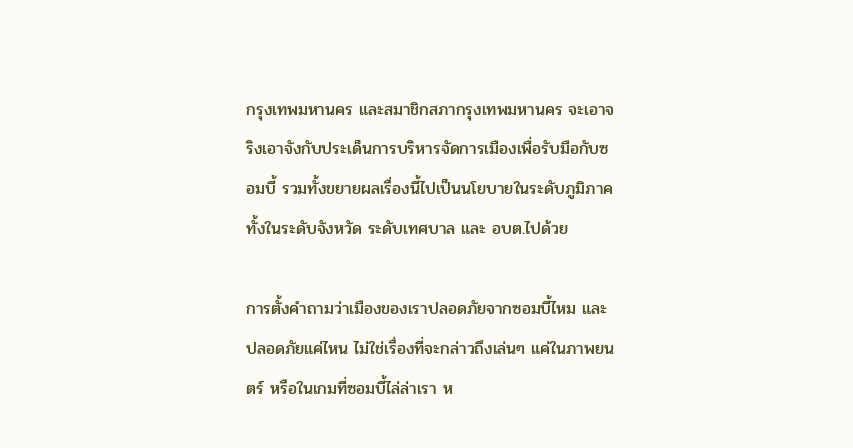กรุงเทพมหานคร และสมาชิกสภากรุงเทพมหานคร จะเอาจริงเอาจังกับประเด็นการบริหารจัดการเมืองเพื่อรับมือกับซอมบี้ รวมทั้งขยายผลเรื่องนี้ไปเป็นนโยบายในระดับภูมิภาค ทั้งในระดับจังหวัด ระดับเทศบาล และ อบต.ไปด้วย

การตั้งคำถามว่าเมืองของเราปลอดภัยจากซอมบี้ไหม และปลอดภัยแค่ไหน ไม่ใช่เรื่องที่จะกล่าวถึงเล่นๆ แค่ในภาพยนตร์ หรือในเกมที่ซอมบี้ไล่ล่าเรา ห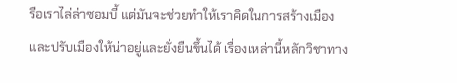รือเราไล่ล่าซอมบี้ แต่มันจะช่วยทำให้เราคิดในการสร้างเมือง และปรับเมืองให้น่าอยู่และยั่งยืนขึ้นได้ เรื่องเหล่านี้หลักวิชาทาง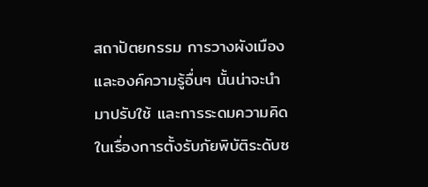สถาปัตยกรรม การวางผังเมือง และองค์ความรู้อื่นๆ นั้นน่าจะนำมาปรับใช้ และการระดมความคิดในเรื่องการตั้งรับภัยพิบัติระดับซ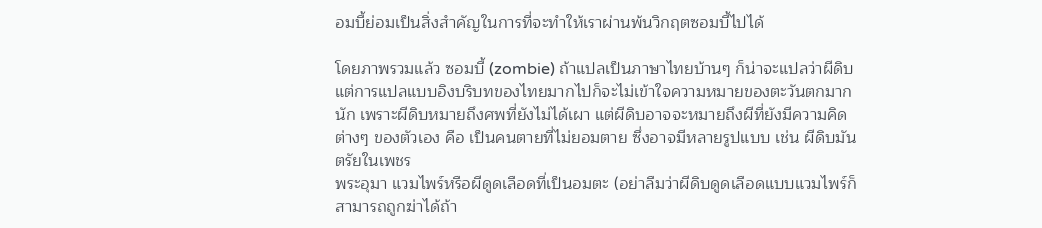อมบี้ย่อมเป็นสิ่งสำคัญในการที่จะทำให้เราผ่านพ้นวิกฤตซอมบี้ไปได้

โดยภาพรวมแล้ว ซอมบี้ (zombie) ถ้าแปลเป็นภาษาไทยบ้านๆ ก็น่าจะแปลว่าผีดิบ แต่การแปลแบบอิงบริบทของไทยมากไปก็จะไม่เข้าใจความหมายของตะวันตกมากนัก เพราะผีดิบหมายถึงศพที่ยังไม่ได้เผา แต่ผีดิบอาจจะหมายถึงผีที่ยังมีความคิดต่างๆ ของตัวเอง คือ เป็นคนตายที่ไม่ยอมตาย ซึ่งอาจมีหลายรูปแบบ เช่น ผีดิบมันตรัยในเพชร
พระอุมา แวมไพร์หรือผีดูดเลือดที่เป็นอมตะ (อย่าลืมว่าผีดิบดูดเลือดแบบแวมไพร์ก็สามารถถูกฆ่าได้ถ้า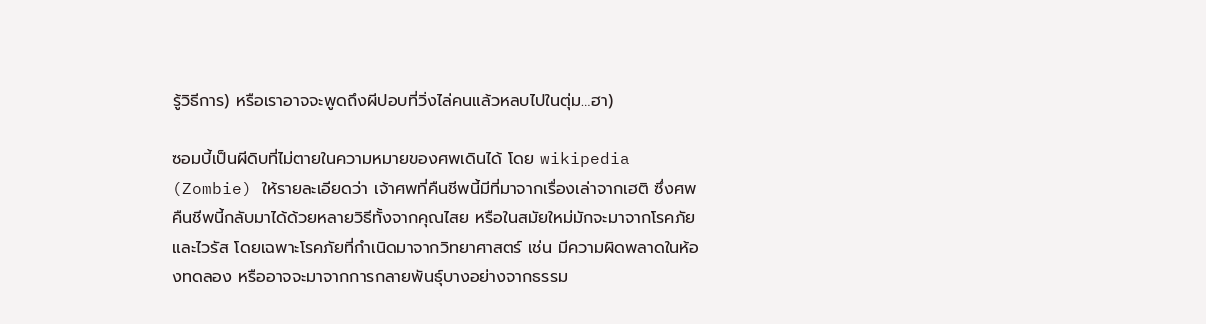รู้วิธีการ) หรือเราอาจจะพูดถึงผีปอบที่วิ่งไล่คนแล้วหลบไปในตุ่ม…ฮา)

ซอมบี้เป็นผีดิบที่ไม่ตายในความหมายของศพเดินได้ โดย wikipedia (Zombie) ให้รายละเอียดว่า เจ้าศพที่คืนชีพนี้มีที่มาจากเรื่องเล่าจากเฮติ ซึ่งศพคืนชีพนี้กลับมาได้ด้วยหลายวิธีทั้งจากคุณไสย หรือในสมัยใหม่มักจะมาจากโรคภัยและไวรัส โดยเฉพาะโรคภัยที่กำเนิดมาจากวิทยาศาสตร์ เช่น มีความผิดพลาดในห้องทดลอง หรืออาจจะมาจากการกลายพันธุ์บางอย่างจากธรรม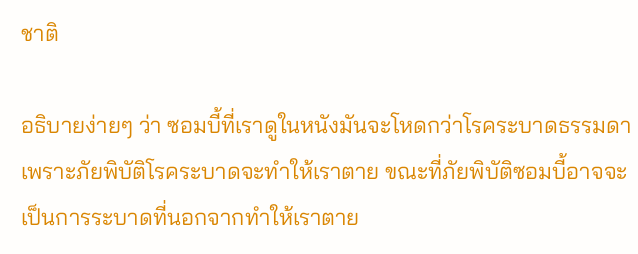ชาติ

อธิบายง่ายๆ ว่า ซอมบี้ที่เราดูในหนังมันจะโหดกว่าโรคระบาดธรรมดา เพราะภัยพิบัติโรคระบาดจะทำให้เราตาย ขณะที่ภัยพิบัติซอมบี้อาจจะเป็นการระบาดที่นอกจากทำให้เราตาย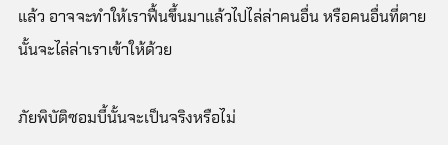แล้ว อาจจะทำให้เราฟื้นขึ้นมาแล้วไปไล่ล่าคนอื่น หรือคนอื่นที่ตายนั้นจะไล่ล่าเราเข้าให้ด้วย

ภัยพิบัติซอมบี้นั้นจะเป็นจริงหรือไม่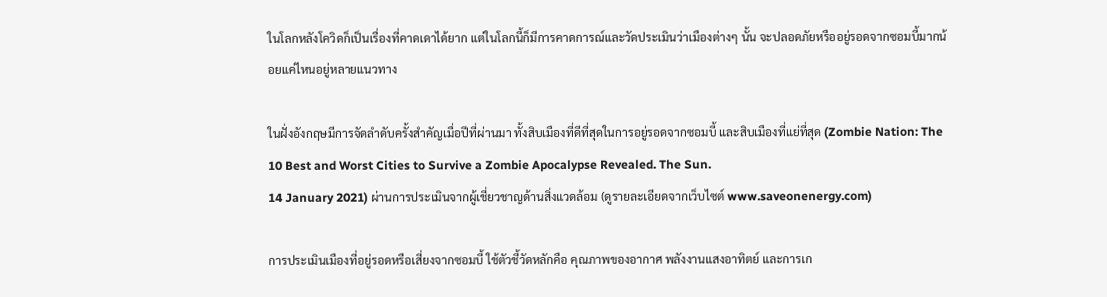ในโลกหลังโควิดก็เป็นเรื่องที่คาดเดาได้ยาก แต่ในโลกนี้ก็มีการคาดการณ์และวัดประเมินว่าเมืองต่างๆ นั้น จะปลอดภัยหรืออยู่รอดจากซอมบี้มากน้อยแค่ไหนอยู่หลายแนวทาง

ในฝั่งอังกฤษมีการจัดลำดับครั้งสำคัญเมื่อปีที่ผ่านมา ทั้งสิบเมืองที่ดีที่สุดในการอยู่รอดจากซอมบี้ และสิบเมืองที่แย่ที่สุด (Zombie Nation: The 10 Best and Worst Cities to Survive a Zombie Apocalypse Revealed. The Sun.
14 January 2021) ผ่านการประเมินจากผู้เชี่ยวชาญด้านสิ่งแวดล้อม (ดูรายละเอียดจากเว็บไซต์ www.saveonenergy.com)

การประเมินเมืองที่อยู่รอดหรือเสี่ยงจากซอมบี้ ใช้ตัวชี้วัดหลักคือ คุณภาพของอากาศ พลังงานแสงอาทิตย์ และการเก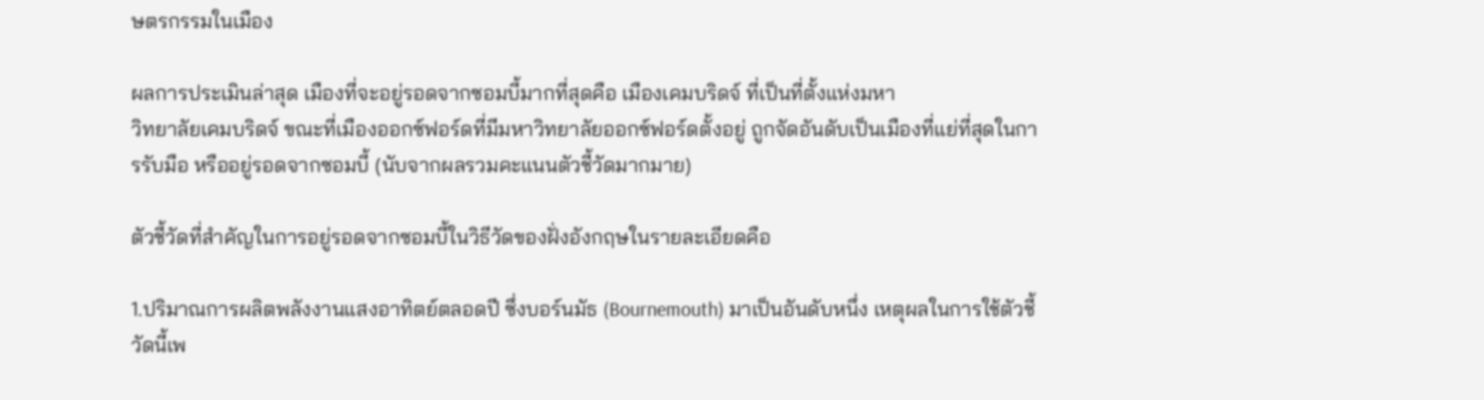ษตรกรรมในเมือง

ผลการประเมินล่าสุด เมืองที่จะอยู่รอดจากซอมบี้มากที่สุดคือ เมืองเคมบริดจ์ ที่เป็นที่ตั้งแห่งมหา
วิทยาลัยเคมบริดจ์ ขณะที่เมืองออกซ์ฟอร์ดที่มีมหาวิทยาลัยออกซ์ฟอร์ดตั้งอยู่ ถูกจัดอันดับเป็นเมืองที่แย่ที่สุดในการรับมือ หรืออยู่รอดจากซอมบี้ (นับจากผลรวมคะแนนตัวชี้วัดมากมาย)

ตัวชี้วัดที่สำคัญในการอยู่รอดจากซอมบี้ในวิธีวัดของฝั่งอังกฤษในรายละเอียดคือ

1.ปริมาณการผลิตพลังงานแสงอาทิตย์ตลอดปี ซึ่งบอร์นมัธ (Bournemouth) มาเป็นอันดับหนึ่ง เหตุผลในการใช้ตัวชี้วัดนี้เพ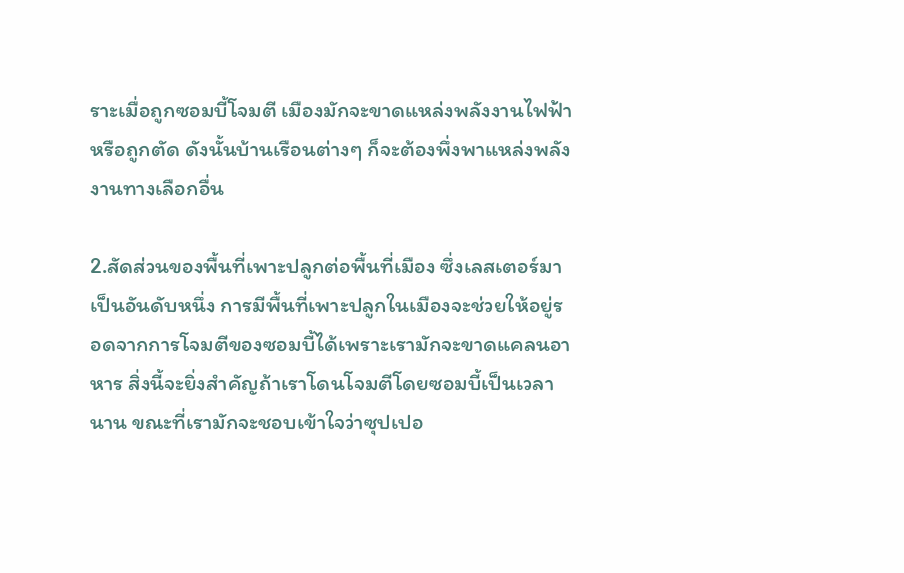ราะเมื่อถูกซอมบี้โจมตี เมืองมักจะขาดแหล่งพลังงานไฟฟ้า หรือถูกตัด ดังนั้นบ้านเรือนต่างๆ ก็จะต้องพึ่งพาแหล่งพลังงานทางเลือกอื่น

2.สัดส่วนของพื้นที่เพาะปลูกต่อพื้นที่เมือง ซึ่งเลสเตอร์มาเป็นอันดับหนึ่ง การมีพื้นที่เพาะปลูกในเมืองจะช่วยให้อยู่รอดจากการโจมตีของซอมบี้ได้เพราะเรามักจะขาดแคลนอาหาร สิ่งนี้จะยิ่งสำคัญถ้าเราโดนโจมตีโดยซอมบี้เป็นเวลานาน ขณะที่เรามักจะชอบเข้าใจว่าซุปเปอ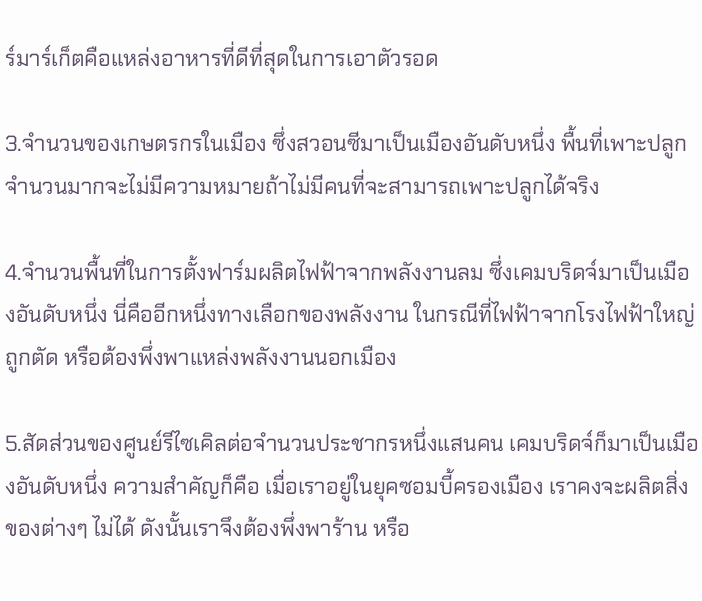ร์มาร์เก็ตคือแหล่งอาหารที่ดีที่สุดในการเอาตัวรอด

3.จำนวนของเกษตรกรในเมือง ซึ่งสวอนซีมาเป็นเมืองอันดับหนึ่ง พื้นที่เพาะปลูกจำนวนมากจะไม่มีความหมายถ้าไม่มีคนที่จะสามารถเพาะปลูกได้จริง

4.จำนวนพื้นที่ในการตั้งฟาร์มผลิตไฟฟ้าจากพลังงานลม ซึ่งเคมบริดจ์มาเป็นเมืองอันดับหนึ่ง นี่คืออีกหนึ่งทางเลือกของพลังงาน ในกรณีที่ไฟฟ้าจากโรงไฟฟ้าใหญ่ถูกตัด หรือต้องพึ่งพาแหล่งพลังงานนอกเมือง

5.สัดส่วนของศูนย์รีไซเคิลต่อจำนวนประชากรหนึ่งแสนคน เคมบริดจ์ก็มาเป็นเมืองอันดับหนึ่ง ความสำคัญก็คือ เมื่อเราอยู่ในยุคซอมบี้ครองเมือง เราคงจะผลิตสิ่งของต่างๆ ไม่ได้ ดังนั้นเราจึงต้องพึ่งพาร้าน หรือ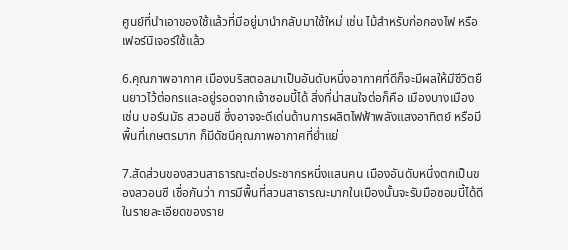ศูนย์ที่นำเอาของใช้แล้วที่มีอยู่มานำกลับมาใช้ใหม่ เช่น ไม้สำหรับก่อกองไฟ หรือเฟอร์นิเจอร์ใช้แล้ว

6.คุณภาพอากาศ เมืองบริสตอลมาเป็นอันดับหนึ่งอากาศที่ดีก็จะมีผลให้มีชีวิตยืนยาวไว้ต่อกรและอยู่รอดจากเจ้าซอมบี้ได้ สิ่งที่น่าสนใจต่อก็คือ เมืองบางเมือง เช่น บอร์นมัธ สวอนซี ซึ่งอาจจะดีเด่นด้านการผลิตไฟฟ้าพลังแสงอาทิตย์ หรือมีพื้นที่เกษตรมาก ก็มีดัชนีคุณภาพอากาศที่ย่ำแย่

7.สัดส่วนของสวนสาธารณะต่อประชากรหนึ่งแสนคน เมืองอันดับหนึ่งตกเป็นของสวอนซี เชื่อกันว่า การมีพื้นที่สวนสาธารณะมากในเมืองนั้นจะรับมือซอมบี้ได้ดี ในรายละเอียดของราย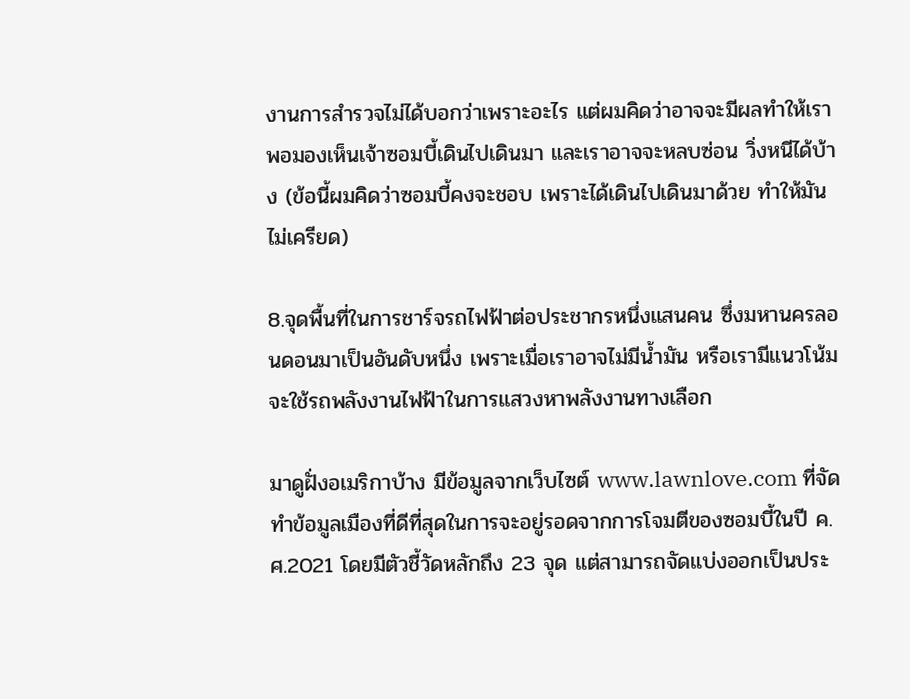งานการสำรวจไม่ได้บอกว่าเพราะอะไร แต่ผมคิดว่าอาจจะมีผลทำให้เราพอมองเห็นเจ้าซอมบี้เดินไปเดินมา และเราอาจจะหลบซ่อน วิ่งหนีได้บ้าง (ข้อนี้ผมคิดว่าซอมบี้คงจะชอบ เพราะได้เดินไปเดินมาด้วย ทำให้มันไม่เครียด)

8.จุดพื้นที่ในการชาร์จรถไฟฟ้าต่อประชากรหนึ่งแสนคน ซึ่งมหานครลอนดอนมาเป็นอันดับหนึ่ง เพราะเมื่อเราอาจไม่มีน้ำมัน หรือเรามีแนวโน้มจะใช้รถพลังงานไฟฟ้าในการแสวงหาพลังงานทางเลือก

มาดูฝั่งอเมริกาบ้าง มีข้อมูลจากเว็บไซต์ www.lawnlove.com ที่จัดทำข้อมูลเมืองที่ดีที่สุดในการจะอยู่รอดจากการโจมตีของซอมบี้ในปี ค.ศ.2021 โดยมีตัวชี้วัดหลักถึง 23 จุด แต่สามารถจัดแบ่งออกเป็นประ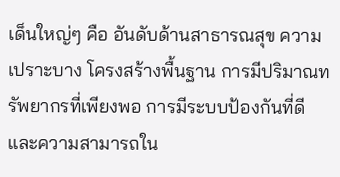เด็นใหญ่ๆ คือ อันดับด้านสาธารณสุข ความเปราะบาง โครงสร้างพื้นฐาน การมีปริมาณทรัพยากรที่เพียงพอ การมีระบบป้องกันที่ดี และความสามารถใน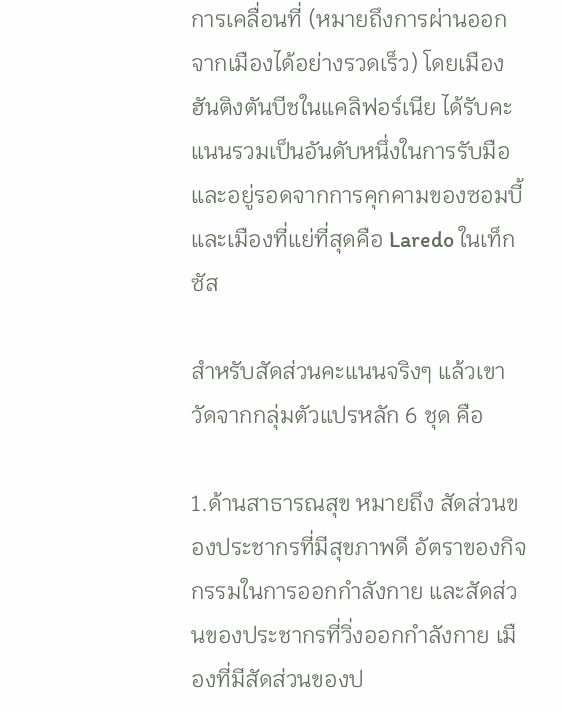การเคลื่อนที่ (หมายถึงการผ่านออกจากเมืองได้อย่างรวดเร็ว) โดยเมืองฮันติงตันบีชในแคลิฟอร์เนีย ได้รับคะแนนรวมเป็นอันดับหนึ่งในการรับมือและอยู่รอดจากการคุกคามของซอมบี้ และเมืองที่แย่ที่สุดคือ Laredo ในเท็กซัส

สําหรับสัดส่วนคะแนนจริงๆ แล้วเขาวัดจากกลุ่มตัวแปรหลัก 6 ชุด คือ

1.ด้านสาธารณสุข หมายถึง สัดส่วนของประชากรที่มีสุขภาพดี อัตราของกิจกรรมในการออกกำลังกาย และสัดส่วนของประชากรที่วิ่งออกกำลังกาย เมืองที่มีสัดส่วนของป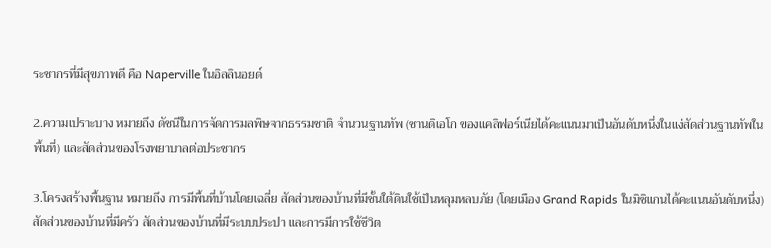ระชากรที่มีสุขภาพดี คือ Naperville ในอิลลินอยด์

2.ความเปราะบาง หมายถึง ดัชนีในการจัดการมลพิษจากธรรมชาติ จำนวนฐานทัพ (ซานดิเอโก ของแคลิฟอร์เนียได้คะแนนมาเป็นอันดับหนึ่งในแง่สัดส่วนฐานทัพในพื้นที่) และสัดส่วนของโรงพยาบาลต่อประชากร

3.โครงสร้างพื้นฐาน หมายถึง การมีพื้นที่บ้านโดยเฉลี่ย สัดส่วนของบ้านที่มีชั้นใต้ดินใช้เป็นหลุมหลบภัย (โดยเมือง Grand Rapids ในมิชิแกนได้คะแนนอันดับหนึ่ง) สัดส่วนของบ้านที่มีครัว สัดส่วนของบ้านที่มีระบบประปา และการมีการใช้ชีวิต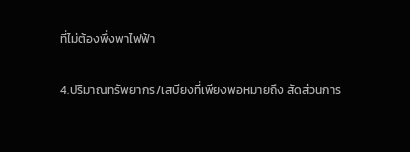ที่ไม่ต้องพึ่งพาไฟฟ้า

4.ปริมาณทรัพยากร/เสบียงที่เพียงพอหมายถึง สัดส่วนการ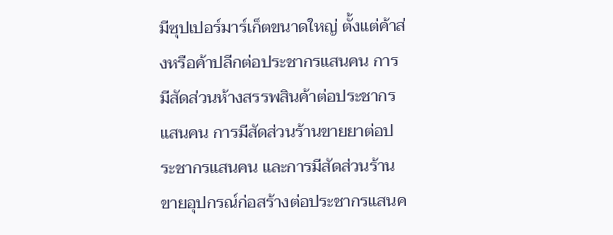มีซุปเปอร์มาร์เก็ตขนาดใหญ่ ตั้งแต่ค้าส่งหรือค้าปลีกต่อประชากรแสนคน การมีสัดส่วนห้างสรรพสินค้าต่อประชากรแสนคน การมีสัดส่วนร้านขายยาต่อประชากรแสนคน และการมีสัดส่วนร้านขายอุปกรณ์ก่อสร้างต่อประชากรแสนค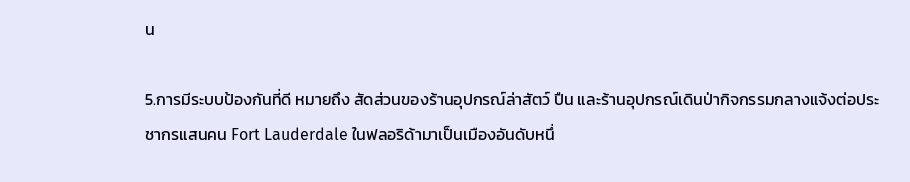น

5.การมีระบบป้องกันที่ดี หมายถึง สัดส่วนของร้านอุปกรณ์ล่าสัตว์ ปืน และร้านอุปกรณ์เดินป่ากิจกรรมกลางแจ้งต่อประชากรแสนคน Fort Lauderdale ในฟลอริด้ามาเป็นเมืองอันดับหนึ่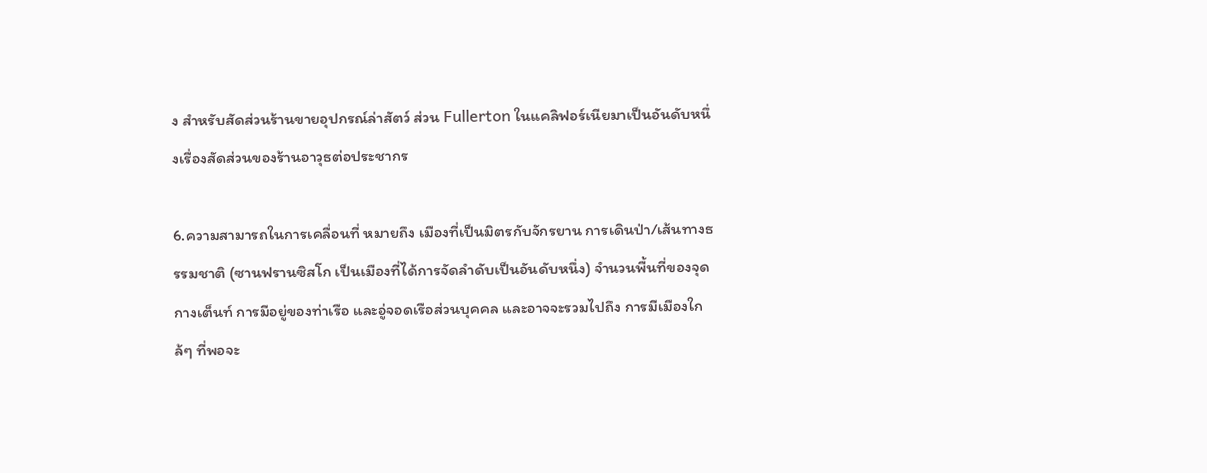ง สำหรับสัดส่วนร้านขายอุปกรณ์ล่าสัตว์ ส่วน Fullerton ในแคลิฟอร์เนียมาเป็นอันดับหนึ่งเรื่องสัดส่วนของร้านอาวุธต่อประชากร

6.ความสามารถในการเคลื่อนที่ หมายถึง เมืองที่เป็นมิตรกับจักรยาน การเดินป่า/เส้นทางธรรมชาติ (ซานฟรานซิสโก เป็นเมืองที่ได้การจัดลำดับเป็นอันดับหนึ่ง) จำนวนพื้นที่ของจุดกางเต็นท์ การมีอยู่ของท่าเรือ และอู่จอดเรือส่วนบุคคล และอาจจะรวมไปถึง การมีเมืองใกล้ๆ ที่พอจะ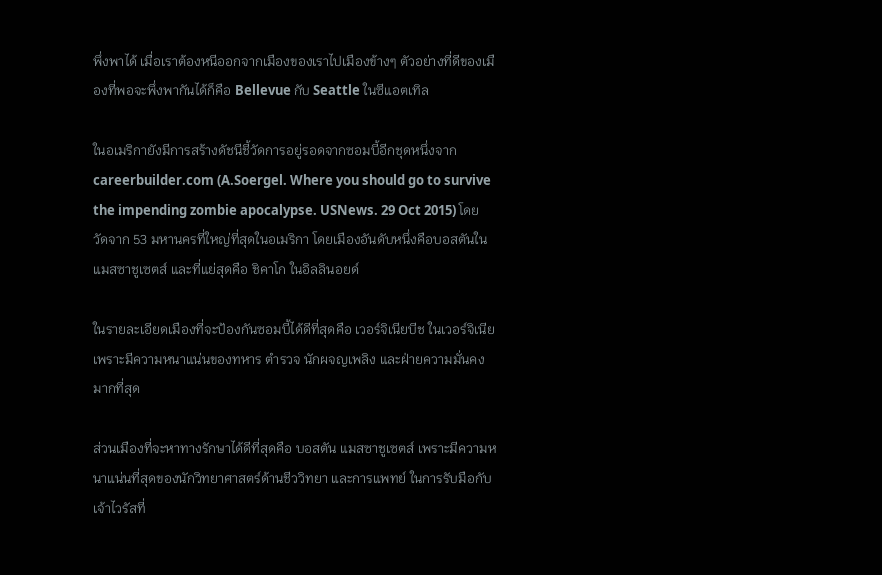พึ่งพาได้ เมื่อเราต้องหนีออกจากเมืองของเราไปเมืองข้างๆ ตัวอย่างที่ดีของเมืองที่พอจะพึ่งพากันได้ก็คือ Bellevue กับ Seattle ในซีแอตเทิล

ในอเมริกายังมีการสร้างดัชนีชี้วัดการอยู่รอดจากซอมบี้อีกชุดหนึ่งจาก careerbuilder.com (A.Soergel. Where you should go to survive the impending zombie apocalypse. USNews. 29 Oct 2015) โดยวัดจาก 53 มหานครที่ใหญ่ที่สุดในอเมริกา โดยเมืองอันดับหนึ่งคือบอสตันในแมสซาชูเซตส์ และที่แย่สุดคือ ชิคาโก ในอิลลินอยด์

ในรายละเอียดเมืองที่จะป้องกันซอมบี้ได้ดีที่สุดคือ เวอร์จิเนียบีช ในเวอร์จิเนีย เพราะมีความหนาแน่นของทหาร ตำรวจ นักผจญเพลิง และฝ่ายความมั่นคงมากที่สุด

ส่วนเมืองที่จะหาทางรักษาได้ดีที่สุดคือ บอสตัน แมสซาชูเซตส์ เพราะมีความหนาแน่นที่สุดของนักวิทยาศาสตร์ด้านชีววิทยา และการแพทย์ ในการรับมือกับเจ้าไวรัสที่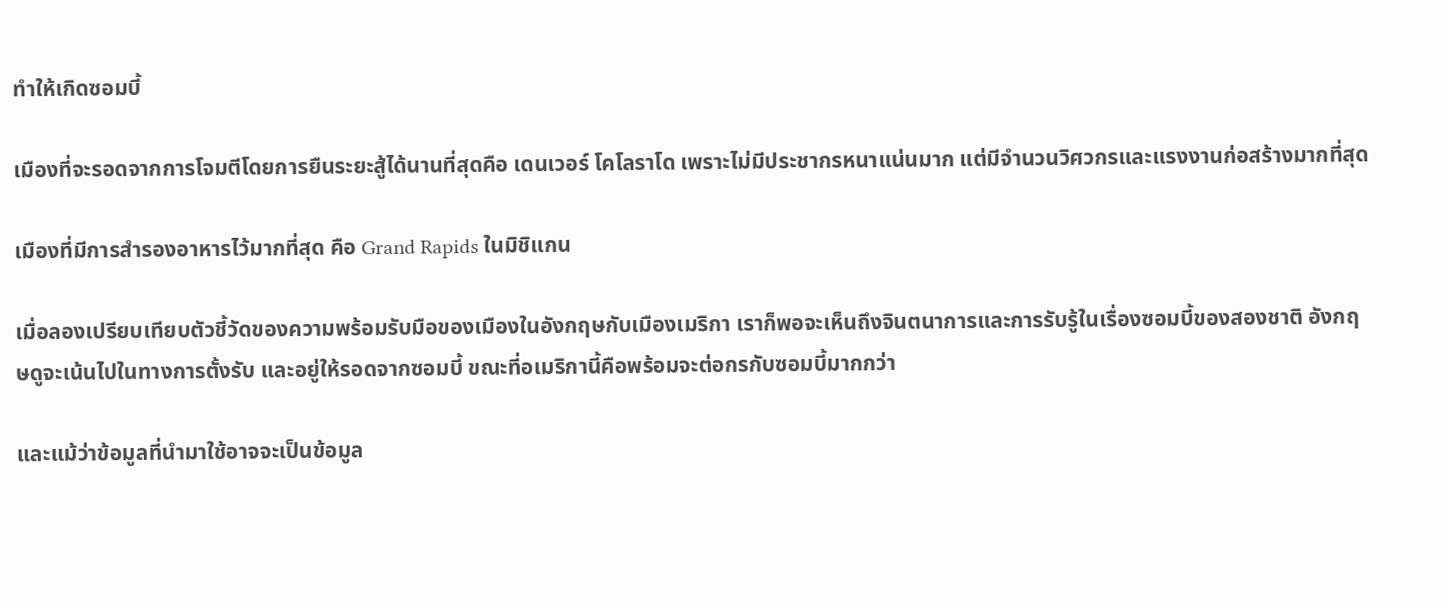ทำให้เกิดซอมบี้

เมืองที่จะรอดจากการโจมตีโดยการยืนระยะสู้ได้นานที่สุดคือ เดนเวอร์ โคโลราโด เพราะไม่มีประชากรหนาแน่นมาก แต่มีจำนวนวิศวกรและแรงงานก่อสร้างมากที่สุด

เมืองที่มีการสำรองอาหารไว้มากที่สุด คือ Grand Rapids ในมิชิแกน

เมื่อลองเปรียบเทียบตัวชี้วัดของความพร้อมรับมือของเมืองในอังกฤษกับเมืองเมริกา เราก็พอจะเห็นถึงจินตนาการและการรับรู้ในเรื่องซอมบี้ของสองชาติ อังกฤษดูจะเน้นไปในทางการตั้งรับ และอยู่ให้รอดจากซอมบี้ ขณะที่อเมริกานี้คือพร้อมจะต่อกรกับซอมบี้มากกว่า

และแม้ว่าข้อมูลที่นำมาใช้อาจจะเป็นข้อมูล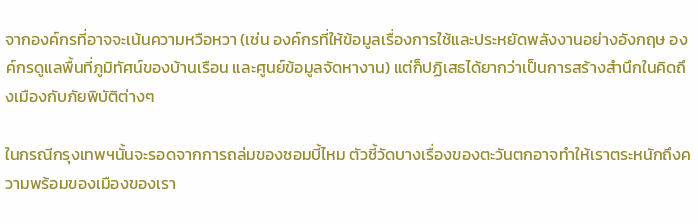จากองค์กรที่อาจจะเน้นความหวือหวา (เช่น องค์กรที่ให้ข้อมูลเรื่องการใช้และประหยัดพลังงานอย่างอังกฤษ องค์กรดูแลพื้นที่ภูมิทัศน์ของบ้านเรือน และศูนย์ข้อมูลจัดหางาน) แต่ก็ปฏิเสธได้ยากว่าเป็นการสร้างสำนึกในคิดถึงเมืองกับภัยพิบัติต่างๆ

ในกรณีกรุงเทพฯนั้นจะรอดจากการถล่มของซอมบี้ไหม ตัวชี้วัดบางเรื่องของตะวันตกอาจทำให้เราตระหนักถึงความพร้อมของเมืองของเรา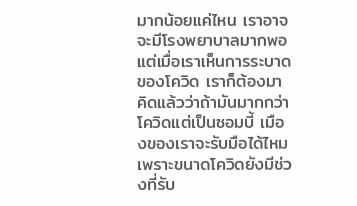มากน้อยแค่ไหน เราอาจจะมีโรงพยาบาลมากพอ แต่เมื่อเราเห็นการระบาดของโควิด เราก็ต้องมาคิดแล้วว่าถ้ามันมากกว่าโควิดแต่เป็นซอมบี้ เมืองของเราจะรับมือได้ไหม เพราะขนาดโควิดยังมีช่วงที่รับ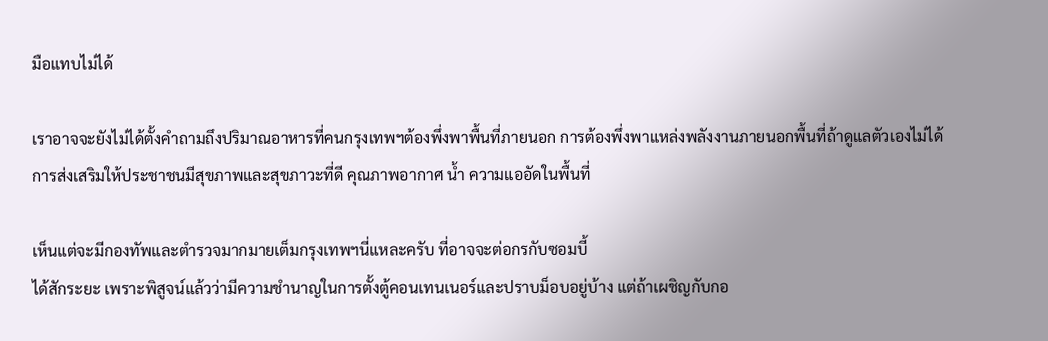มือแทบไม่ได้

เราอาจจะยังไม่ได้ตั้งคำถามถึงปริมาณอาหารที่คนกรุงเทพฯต้องพึ่งพาพื้นที่ภายนอก การต้องพึ่งพาแหล่งพลังงานภายนอกพื้นที่ถ้าดูแลตัวเองไม่ได้ การส่งเสริมให้ประชาชนมีสุขภาพและสุขภาวะที่ดี คุณภาพอากาศ น้ำ ความแออัดในพื้นที่

เห็นแต่จะมีกองทัพและตำรวจมากมายเต็มกรุงเทพฯนี่แหละครับ ที่อาจจะต่อกรกับซอมบี้
ได้สักระยะ เพราะพิสูจน์แล้วว่ามีความชำนาญในการตั้งตู้คอนเทนเนอร์และปราบม็อบอยู่บ้าง แต่ถ้าเผชิญกับกอ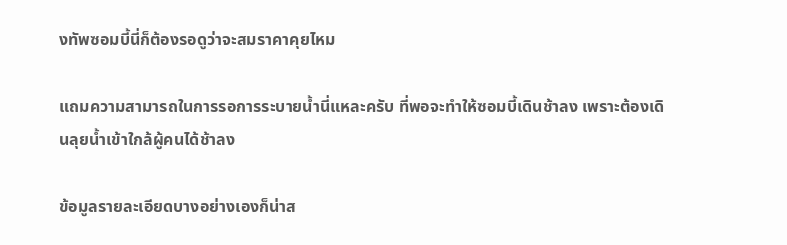งทัพซอมบี้นี่ก็ต้องรอดูว่าจะสมราคาคุยไหม

แถมความสามารถในการรอการระบายน้ำนี่แหละครับ ที่พอจะทำให้ซอมบี้เดินช้าลง เพราะต้องเดินลุยน้ำเข้าใกล้ผู้คนได้ช้าลง

ข้อมูลรายละเอียดบางอย่างเองก็น่าส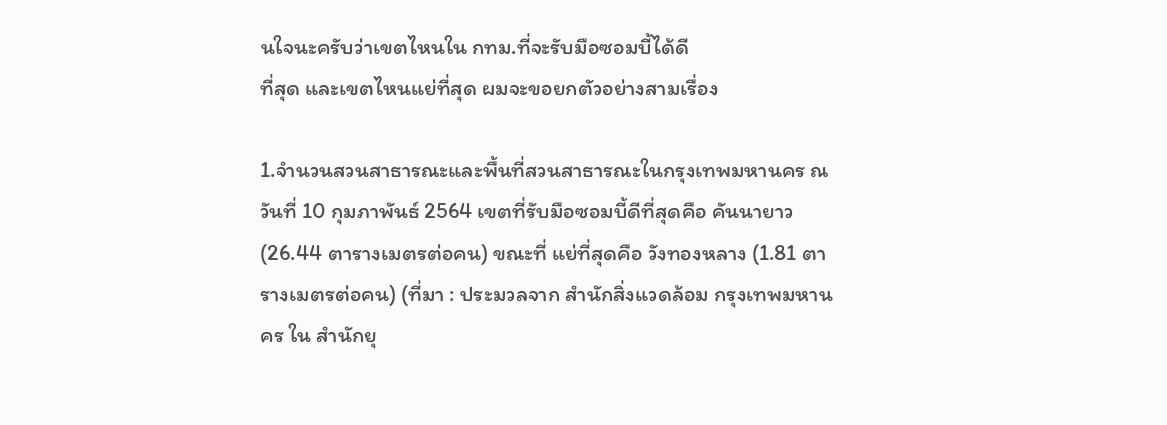นใจนะครับว่าเขตไหนใน กทม.ที่จะรับมือซอมบี้ได้ดี
ที่สุด และเขตไหนแย่ที่สุด ผมจะขอยกตัวอย่างสามเรื่อง

1.จำนวนสวนสาธารณะและพื้นที่สวนสาธารณะในกรุงเทพมหานคร ณ วันที่ 10 กุมภาพันธ์ 2564 เขตที่รับมือซอมบี้ดีที่สุดคือ คันนายาว (26.44 ตารางเมตรต่อคน) ขณะที่ แย่ที่สุดคือ วังทองหลาง (1.81 ตารางเมตรต่อคน) (ที่มา : ประมวลจาก สำนักสิ่งแวดล้อม กรุงเทพมหานคร ใน สำนักยุ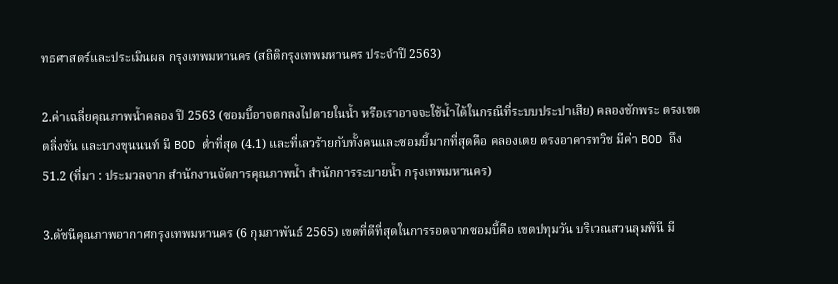ทธศาสตร์และประเมินผล กรุงเทพมหานคร (สถิติกรุงเทพมหานคร ประจำปี 2563)

2.ค่าเฉลี่ยคุณภาพน้ำคลอง ปี 2563 (ซอมบี้อาจตกลงไปตายในน้ำ หรือเราอาจจะใช้น้ำได้ในกรณีที่ระบบประปาเสีย) คลองชักพระ ตรงเขตตลิ่งชัน และบางขุนนนท์ มี BOD ต่ำที่สุด (4.1) และที่เลวร้ายกับทั้งคนและซอมบี้มากที่สุดคือ คลองเตย ตรงอาคารทวิช มีค่า BOD ถึง 51.2 (ที่มา : ประมวลจาก สำนักงานจัดการคุณภาพน้ำ สำนักการระบายน้ำ กรุงเทพมหานคร)

3.ดัชนีคุณภาพอากาศกรุงเทพมหานคร (6 กุมภาพันธ์ 2565) เขตที่ดีที่สุดในการรอดจากซอมบี้คือ เขตปทุมวัน บริเวณสวนลุมพินี มี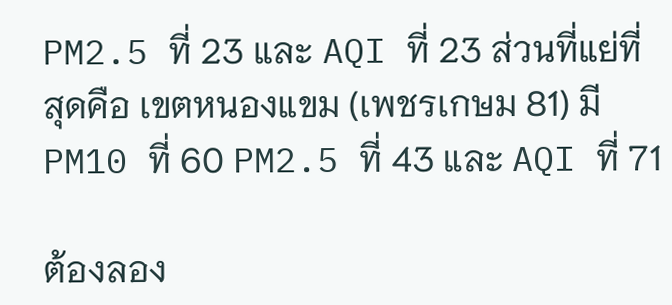PM2.5 ที่ 23 และ AQI ที่ 23 ส่วนที่แย่ที่สุดคือ เขตหนองแขม (เพชรเกษม 81) มี PM10 ที่ 60 PM2.5 ที่ 43 และ AQI ที่ 71

ต้องลอง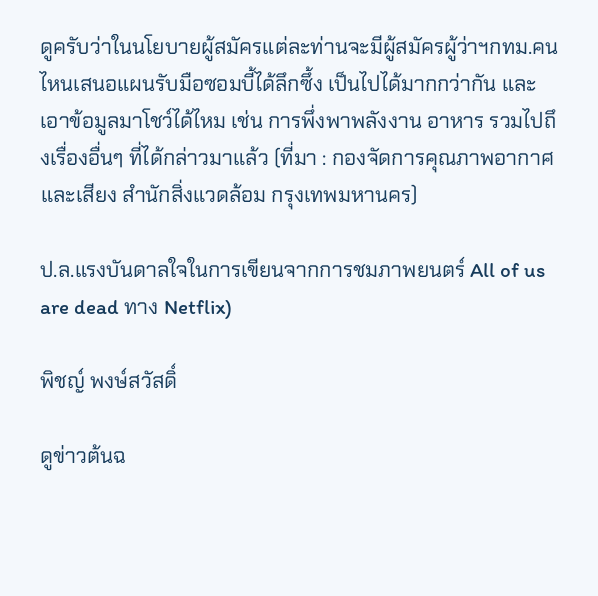ดูครับว่าในนโยบายผู้สมัครแต่ละท่านจะมีผู้สมัครผู้ว่าฯกทม.คนไหนเสนอแผนรับมือซอมบี้ได้ลึกซึ้ง เป็นไปได้มากกว่ากัน และเอาข้อมูลมาโชว์ได้ไหม เช่น การพึ่งพาพลังงาน อาหาร รวมไปถึงเรื่องอื่นๆ ที่ได้กล่าวมาแล้ว (ที่มา : กองจัดการคุณภาพอากาศและเสียง สำนักสิ่งแวดล้อม กรุงเทพมหานคร)

ป.ล.แรงบันดาลใจในการเขียนจากการชมภาพยนตร์ All of us are dead ทาง Netflix)

พิชญ์ พงษ์สวัสดิ์

ดูข่าวต้นฉ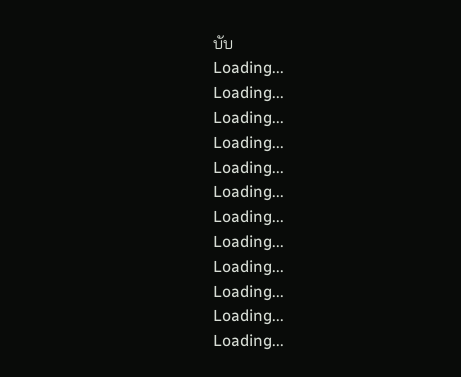บับ
Loading...
Loading...
Loading...
Loading...
Loading...
Loading...
Loading...
Loading...
Loading...
Loading...
Loading...
Loading...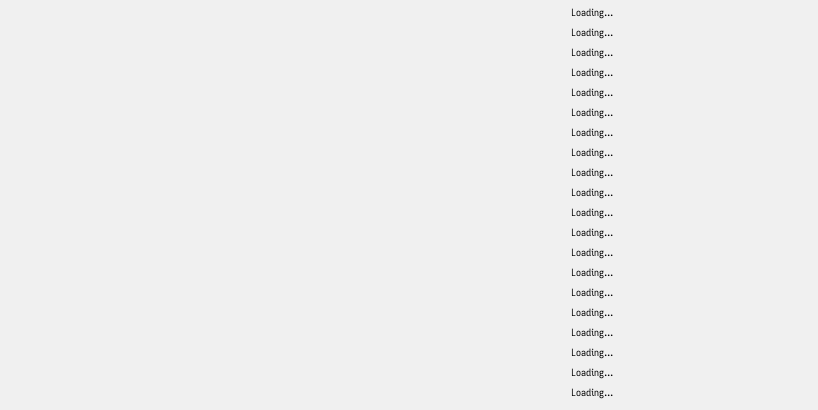Loading...
Loading...
Loading...
Loading...
Loading...
Loading...
Loading...
Loading...
Loading...
Loading...
Loading...
Loading...
Loading...
Loading...
Loading...
Loading...
Loading...
Loading...
Loading...
Loading...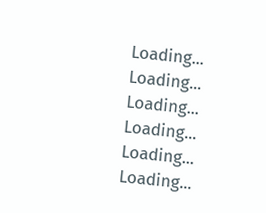Loading...
Loading...
Loading...
Loading...
Loading...
Loading...